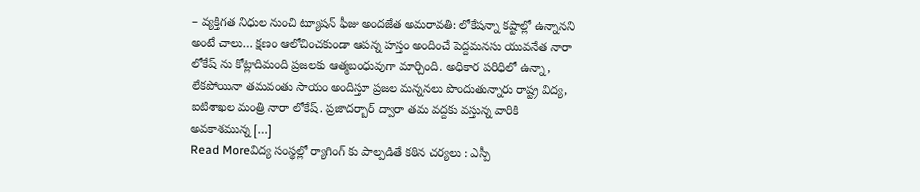– వ్యక్తిగత నిధుల నుంచి ట్యూషన్ ఫీజు అందజేత అమరావతి: లోకేషన్నా కష్టాల్లో ఉన్నానని అంటే చాలు… క్షణం ఆలోచించకుండా ఆపన్న హస్తం అందించే పెద్దమనసు యువనేత నారా లోకేష్ ను కోట్లాదిమంది ప్రజలకు ఆత్మబంధువుగా మార్చింది. అధికార పరిధిలో ఉన్నా, లేకపోయినా తమవంతు సాయం అందిస్తూ ప్రజల మన్ననలు పొందుతున్నారు రాష్ట్ర విద్య, ఐటిశాఖల మంత్రి నారా లోకేష్. ప్రజాదర్బార్ ద్వారా తమ వద్దకు వస్తున్న వారికి అవకాశమున్న […]
Read Moreవిద్య సంస్థల్లో ర్యాగింగ్ కు పాల్పడితే కఠిన చర్యలు : ఎస్పీ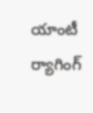యాంటీ ర్యాగింగ్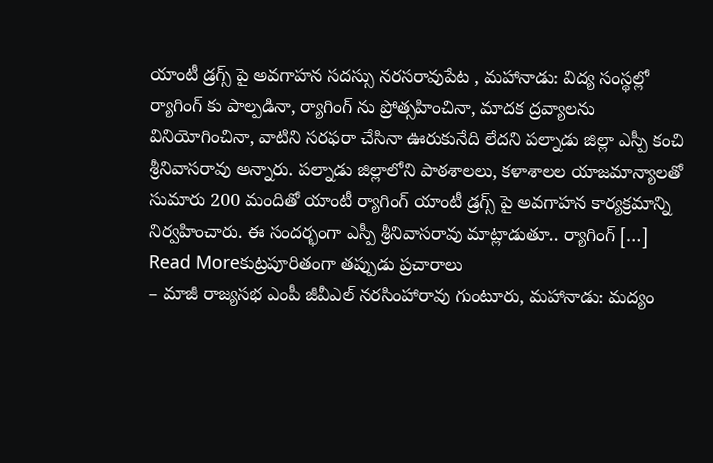యాంటీ డ్రగ్స్ పై అవగాహన సదస్సు నరసరావుపేట , మహానాడు: విద్య సంస్థల్లో ర్యాగింగ్ కు పాల్పడినా, ర్యాగింగ్ ను ప్రోత్సహించినా, మాదక ద్రవ్యాలను వినియోగించినా, వాటిని సరఫరా చేసినా ఊరుకునేది లేదని పల్నాడు జిల్లా ఎస్పీ కంచి శ్రీనివాసరావు అన్నారు. పల్నాడు జిల్లాలోని పాఠశాలలు, కళాశాలల యాజమాన్యాలతో సుమారు 200 మందితో యాంటీ ర్యాగింగ్ యాంటీ డ్రగ్స్ పై అవగాహన కార్యక్రమాన్ని నిర్వహించారు. ఈ సందర్భంగా ఎస్పీ శ్రీనివాసరావు మాట్లాడుతూ.. ర్యాగింగ్ […]
Read Moreకుట్రపూరితంగా తప్పుడు ప్రచారాలు
– మాజీ రాజ్యసభ ఎంపీ జీవీఎల్ నరసింహారావు గుంటూరు, మహానాడు: మద్యం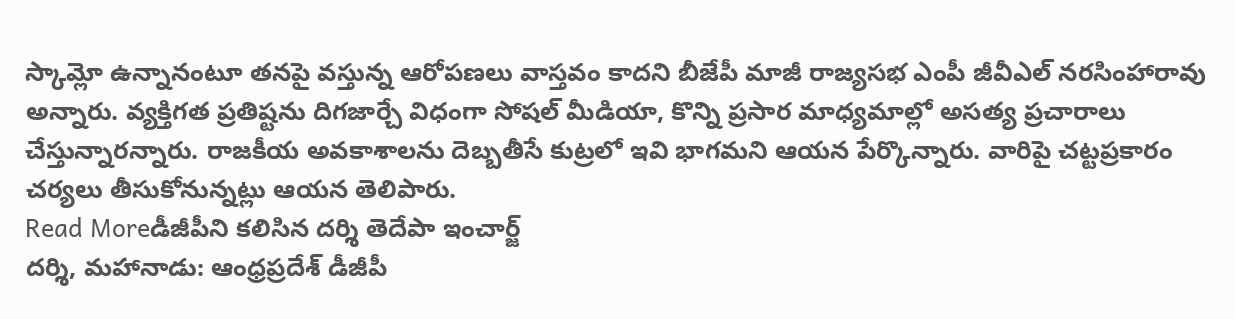స్కామ్లో ఉన్నానంటూ తనపై వస్తున్న ఆరోపణలు వాస్తవం కాదని బీజేపీ మాజీ రాజ్యసభ ఎంపీ జీవీఎల్ నరసింహారావు అన్నారు. వ్యక్తిగత ప్రతిష్టను దిగజార్చే విధంగా సోషల్ మీడియా, కొన్ని ప్రసార మాధ్యమాల్లో అసత్య ప్రచారాలు చేస్తున్నారన్నారు. రాజకీయ అవకాశాలను దెబ్బతీసే కుట్రలో ఇవి భాగమని ఆయన పేర్కొన్నారు. వారిపై చట్టప్రకారం చర్యలు తీసుకోనున్నట్లు ఆయన తెలిపారు.
Read Moreడీజీపీని కలిసిన దర్శి తెదేపా ఇంచార్జ్
దర్శి, మహానాడు: ఆంధ్రప్రదేశ్ డీజీపీ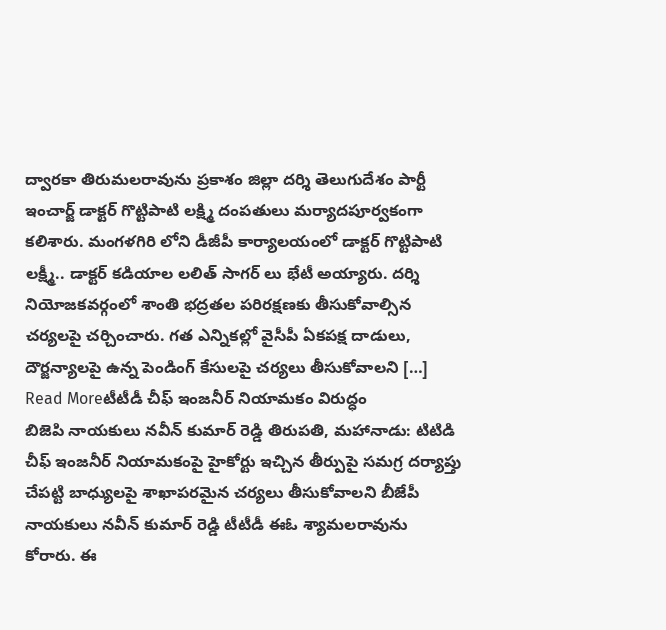ద్వారకా తిరుమలరావును ప్రకాశం జిల్లా దర్శి తెలుగుదేశం పార్టీ ఇంచార్జ్ డాక్టర్ గొట్టిపాటి లక్ష్మి దంపతులు మర్యాదపూర్వకంగా కలిశారు. మంగళగిరి లోని డీజీపీ కార్యాలయంలో డాక్టర్ గొట్టిపాటి లక్ష్మీ.. డాక్టర్ కడియాల లలిత్ సాగర్ లు భేటీ అయ్యారు. దర్శి నియోజకవర్గంలో శాంతి భద్రతల పరిరక్షణకు తీసుకోవాల్సిన చర్యలపై చర్చించారు. గత ఎన్నికల్లో వైసీపీ ఏకపక్ష దాడులు, దౌర్జన్యాలపై ఉన్న పెండింగ్ కేసులపై చర్యలు తీసుకోవాలని […]
Read Moreటీటీడీ చీఫ్ ఇంజనీర్ నియామకం విరుద్ధం
బిజెపి నాయకులు నవీన్ కుమార్ రెడ్డి తిరుపతి, మహానాడు: టిటిడి చీఫ్ ఇంజనీర్ నియామకంపై హైకోర్టు ఇచ్చిన తీర్పుపై సమగ్ర దర్యాప్తు చేపట్టి బాధ్యులపై శాఖాపరమైన చర్యలు తీసుకోవాలని బీజేపీ నాయకులు నవీన్ కుమార్ రెడ్డి టీటీడీ ఈఓ శ్యామలరావును కోరారు. ఈ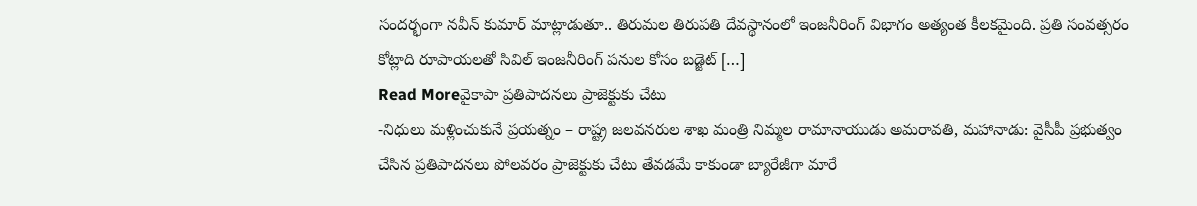సందర్భంగా నవీన్ కుమార్ మాట్లాడుతూ.. తిరుమల తిరుపతి దేవస్థానంలో ఇంజనీరింగ్ విభాగం అత్యంత కీలకమైంది. ప్రతి సంవత్సరం కోట్లాది రూపాయలతో సివిల్ ఇంజనీరింగ్ పనుల కోసం బడ్జెట్ […]
Read Moreవైకాపా ప్రతిపాదనలు ప్రాజెక్టుకు చేటు
-నిధులు మళ్లించుకునే ప్రయత్నం – రాష్ట్ర జలవనరుల శాఖ మంత్రి నిమ్మల రామానాయుడు అమరావతి, మహానాడు: వైసీపీ ప్రభుత్వం చేసిన ప్రతిపాదనలు పోలవరం ప్రాజెక్టుకు చేటు తేవడమే కాకుండా బ్యారేజీగా మారే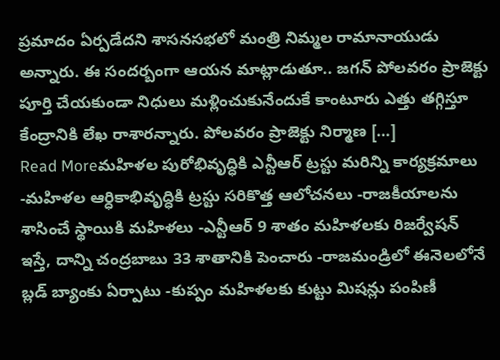ప్రమాదం ఏర్పడేదని శాసనసభలో మంత్రి నిమ్మల రామానాయుడు అన్నారు. ఈ సందర్బంగా ఆయన మాట్లాడుతూ.. జగన్ పోలవరం ప్రాజెక్టు పూర్తి చేయకుండా నిధులు మళ్లించుకునేందుకే కాంటూరు ఎత్తు తగ్గిస్తూ కేంద్రానికి లేఖ రాశారన్నారు. పోలవరం ప్రాజెక్టు నిర్మాణ […]
Read Moreమహిళల పురోభివృద్ధికి ఎన్టీఆర్ ట్రస్టు మరిన్ని కార్యక్రమాలు
-మహిళల ఆర్ధికాభివృద్ధికి ట్రస్టు సరికొత్త ఆలోచనలు -రాజకీయాలను శాసించే స్థాయికి మహిళలు -ఎన్టీఆర్ 9 శాతం మహిళలకు రిజర్వేషన్ ఇస్తే, దాన్ని చంద్రబాబు 33 శాతానికి పెంచారు -రాజమండ్రిలో ఈనెలలోనే బ్లడ్ బ్యాంకు ఏర్పాటు -కుప్పం మహిళలకు కుట్టు మిషన్లు పంపిణీ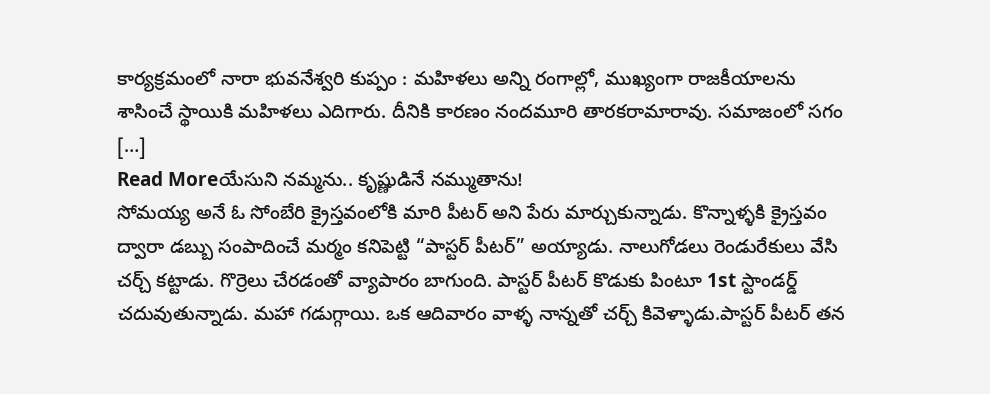కార్యక్రమంలో నారా భువనేశ్వరి కుప్పం : మహిళలు అన్ని రంగాల్లో, ముఖ్యంగా రాజకీయాలను శాసించే స్థాయికి మహిళలు ఎదిగారు. దీనికి కారణం నందమూరి తారకరామారావు. సమాజంలో సగం […]
Read Moreయేసుని నమ్మను.. కృష్ణుడినే నమ్ముతాను!
సోమయ్య అనే ఓ సోంబేరి క్రైస్తవంలోకి మారి పీటర్ అని పేరు మార్చుకున్నాడు. కొన్నాళ్ళకి క్రైస్తవం ద్వారా డబ్బు సంపాదించే మర్మం కనిపెట్టి “పాస్టర్ పీటర్” అయ్యాడు. నాలుగోడలు రెండురేకులు వేసి చర్చ్ కట్టాడు. గొర్రెలు చేరడంతో వ్యాపారం బాగుంది. పాస్టర్ పీటర్ కొడుకు పింటూ 1st స్టాండర్డ్ చదువుతున్నాడు. మహా గడుగ్గాయి. ఒక ఆదివారం వాళ్ళ నాన్నతో చర్చ్ కివెళ్ళాడు.పాస్టర్ పీటర్ తన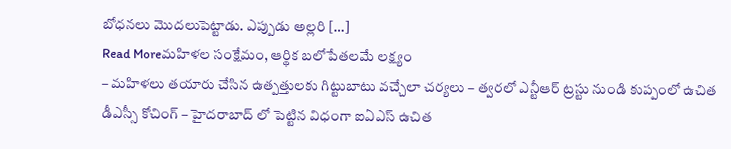బోధనలు మొదలుపెట్టాడు. ఎప్పుడు అల్లరి […]
Read Moreమహిళల సంక్షేమం, ఆర్థిక బలోపేతలమే లక్ష్యం
– మహిళలు తయారు చేసిన ఉత్పత్తులకు గిట్టుబాటు వచ్చేలా చర్యలు – త్వరలో ఎన్టీఆర్ ట్రస్టు నుండి కుప్పంలో ఉచిత డీఎస్సీ కోచింగ్ – హైదరాబాద్ లో పెట్టిన విధంగా ఐఏఎస్ ఉచిత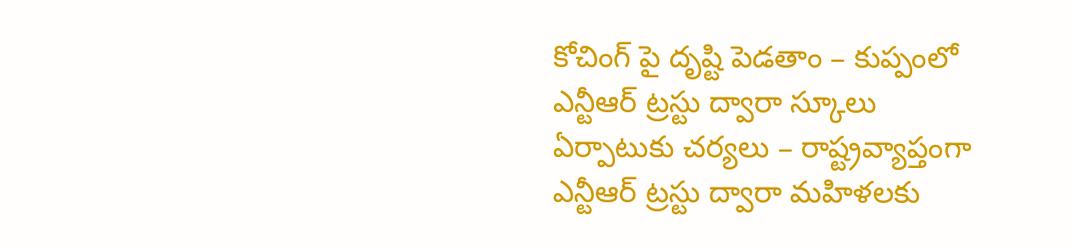కోచింగ్ పై దృష్టి పెడతాం – కుప్పంలో ఎన్టీఆర్ ట్రస్టు ద్వారా స్కూలు ఏర్పాటుకు చర్యలు – రాష్ట్రవ్యాప్తంగా ఎన్టీఆర్ ట్రస్టు ద్వారా మహిళలకు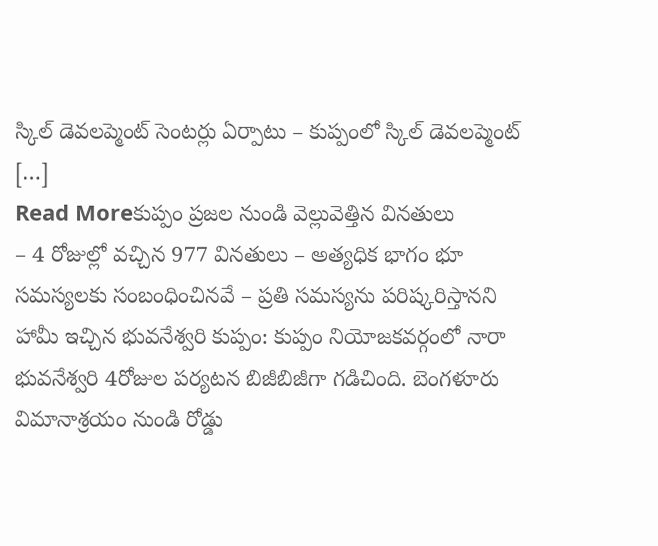స్కిల్ డెవలప్మెంట్ సెంటర్లు ఏర్పాటు – కుప్పంలో స్కిల్ డెవలప్మెంట్ […]
Read Moreకుప్పం ప్రజల నుండి వెల్లువెత్తిన వినతులు
– 4 రోజుల్లో వచ్చిన 977 వినతులు – అత్యధిక భాగం భూ సమస్యలకు సంబంధించినవే – ప్రతి సమస్యను పరిష్కరిస్తానని హామీ ఇచ్చిన భువనేశ్వరి కుప్పం: కుప్పం నియోజకవర్గంలో నారా భువనేశ్వరి 4రోజుల పర్యటన బిజీబిజీగా గడిచింది. బెంగళూరు విమానాశ్రయం నుండి రోడ్డు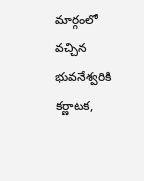మార్గంలో వచ్చిన భువనేశ్వరికి కర్ణాటక,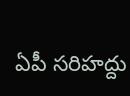ఏపీ సరిహద్దు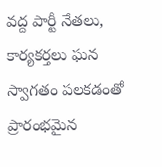వద్ద పార్టీ నేతలు, కార్యకర్తలు ఘన స్వాగతం పలకడంతో ప్రారంభమైన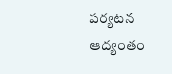పర్యటన ఆద్యంతం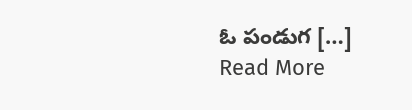ఓ పండుగ […]
Read More